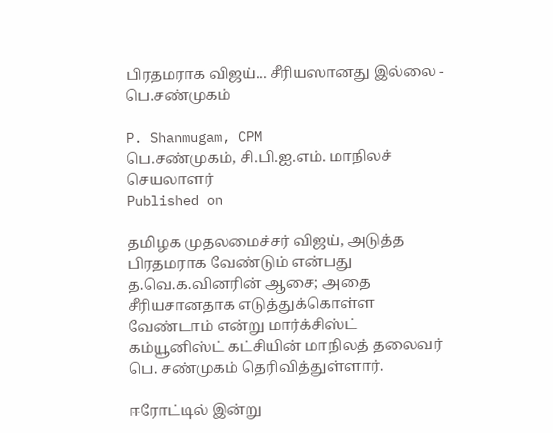பிரதமராக விஜய்... சீரியஸானது இல்லை - பெ.சண்முகம்

P. Shanmugam, CPM
பெ.சண்முகம், சி.பி.ஐ.எம். மாநிலச் செயலாளர்
Published on

தமிழக முதலமைச்சர் விஜய், அடுத்த பிரதமராக வேண்டும் என்பது த.வெ.க.வினரின் ஆசை; அதை சீரியசானதாக எடுத்துக்கொள்ள வேண்டாம் என்று மார்க்சிஸ்ட் கம்யூனிஸ்ட் கட்சியின் மாநிலத் தலைவர் பெ. சண்முகம் தெரிவித்துள்ளார்.

ஈரோட்டில் இன்று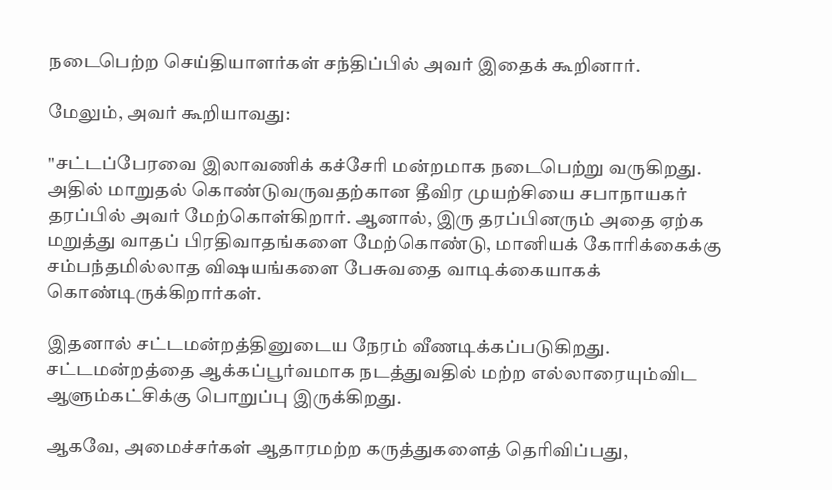நடைபெற்ற செய்தியாளர்கள் சந்திப்பில் அவர் இதைக் கூறினார்.

மேலும், அவர் கூறியாவது:

"சட்டப்பேரவை இலாவணிக் கச்சேரி மன்றமாக நடைபெற்று வருகிறது. அதில் மாறுதல் கொண்டுவருவதற்கான தீவிர முயற்சியை சபாநாயகர் தரப்பில் அவர் மேற்கொள்கிறார். ஆனால், இரு தரப்பினரும் அதை ஏற்க மறுத்து வாதப் பிரதிவாதங்களை மேற்கொண்டு, மானியக் கோரிக்கைக்கு சம்பந்தமில்லாத விஷயங்களை பேசுவதை வாடிக்கையாகக் கொண்டிருக்கிறார்கள்.

இதனால் சட்டமன்றத்தினுடைய நேரம் வீணடிக்கப்படுகிறது. சட்டமன்றத்தை ஆக்கப்பூர்வமாக நடத்துவதில் மற்ற எல்லாரையும்விட ஆளும்கட்சிக்கு பொறுப்பு இருக்கிறது.

ஆகவே, அமைச்சர்கள் ஆதாரமற்ற கருத்துகளைத் தெரிவிப்பது,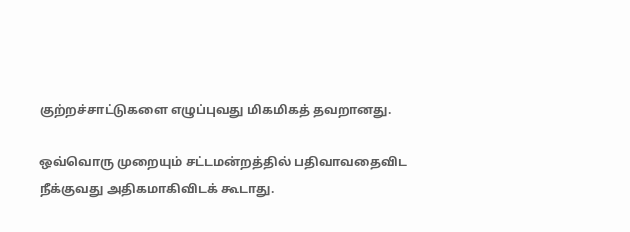குற்றச்சாட்டுகளை எழுப்புவது மிகமிகத் தவறானது.

ஒவ்வொரு முறையும் சட்டமன்றத்தில் பதிவாவதைவிட நீக்குவது அதிகமாகிவிடக் கூடாது.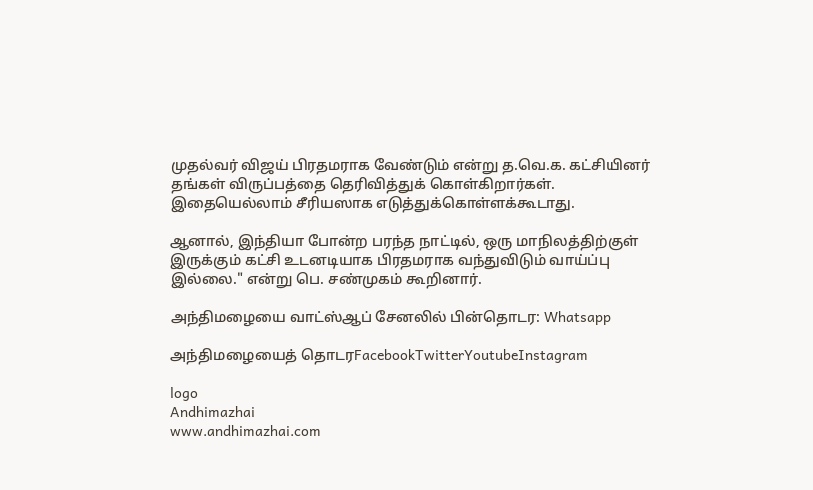முதல்வர் விஜய் பிரதமராக வேண்டும் என்று த.வெ.க. கட்சியினர் தங்கள் விருப்பத்தை தெரிவித்துக் கொள்கிறார்கள். இதையெல்லாம் சீரியஸாக எடுத்துக்கொள்ளக்கூடாது.

ஆனால், இந்தியா போன்ற பரந்த நாட்டில், ஒரு மாநிலத்திற்குள் இருக்கும் கட்சி உடனடியாக பிரதமராக வந்துவிடும் வாய்ப்பு இல்லை." என்று பெ. சண்முகம் கூறினார்.

அந்திமழையை வாட்ஸ்ஆப் சேனலில் பின்தொடர: Whatsapp

அந்திமழையைத் தொடரFacebookTwitterYoutubeInstagram

logo
Andhimazhai
www.andhimazhai.com